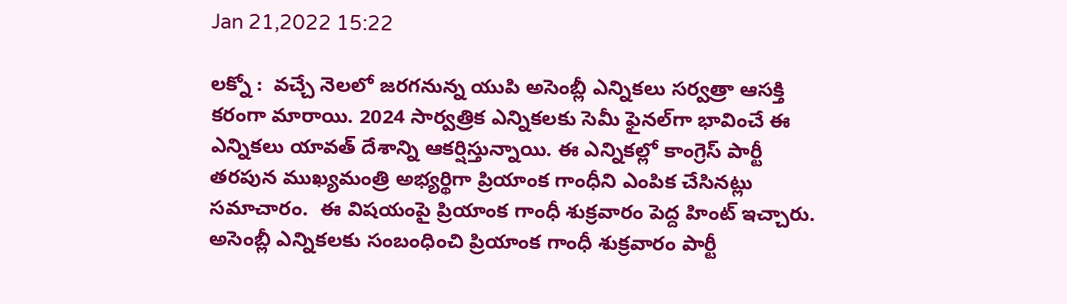Jan 21,2022 15:22

లక్నో :  వచ్చే నెలలో జరగనున్న యుపి అసెంబ్లీ ఎన్నికలు సర్వత్రా ఆసక్తి కరంగా మారాయి. 2024 సార్వత్రిక ఎన్నికలకు సెమీ ఫైనల్‌గా భావించే ఈ ఎన్నికలు యావత్‌ దేశాన్ని ఆకర్షిస్తున్నాయి. ఈ ఎన్నికల్లో కాంగ్రెస్‌ పార్టీ తరపున ముఖ్యమంత్రి అభ్యర్థిగా ప్రియాంక గాంధీని ఎంపిక చేసినట్లు సమాచారం.  ఈ విషయంపై ప్రియాంక గాంధీ శుక్రవారం పెద్ద హింట్‌ ఇచ్చారు. అసెంబ్లీ ఎన్నికలకు సంబంధించి ప్రియాంక గాంధీ శుక్రవారం పార్టీ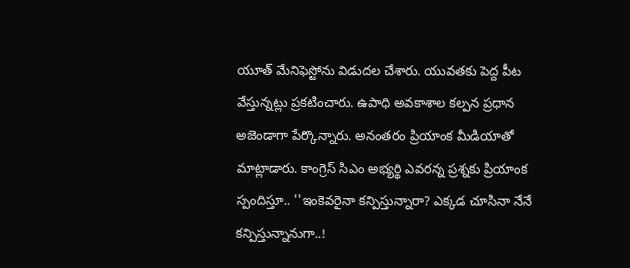యూత్‌ మేనిఫెస్టోను విడుదల చేశారు. యువతకు పెద్ద పీట వేస్తున్నట్లు ప్రకటించారు. ఉపాధి అవకాశాల కల్పన ప్రధాన అజెండాగా పేర్కొన్నారు. అనంతరం ప్రియాంక మీడియాతో మాట్లాడారు. కాంగ్రెస్‌ సిఎం అభ్యర్థి ఎవరన్న ప్రశ్నకు ప్రియాంక స్పందిస్తూ.. ''ఇంకెవరైనా కన్పిస్తున్నారా? ఎక్కడ చూసినా నేనే కన్పిస్తున్నానుగా..!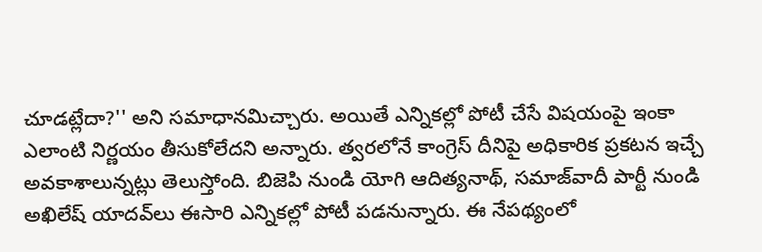చూడట్లేదా?'' అని సమాధానమిచ్చారు. అయితే ఎన్నికల్లో పోటీ చేసే విషయంపై ఇంకా ఎలాంటి నిర్ణయం తీసుకోలేదని అన్నారు. త్వరలోనే కాంగ్రెస్‌ దీనిపై అధికారిక ప్రకటన ఇచ్చే అవకాశాలున్నట్లు తెలుస్తోంది. బిజెపి నుండి యోగి ఆదిత్యనాథ్‌, సమాజ్‌వాదీ పార్టీ నుండి అఖిలేష్‌ యాదవ్‌లు ఈసారి ఎన్నికల్లో పోటీ పడనున్నారు. ఈ నేపథ్యంలో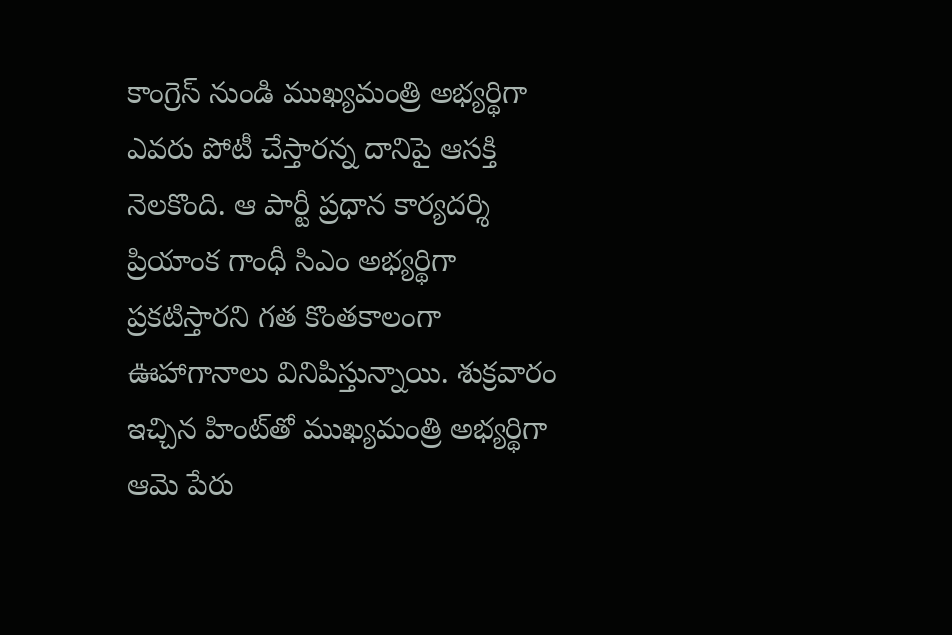కాంగ్రెస్‌ నుండి ముఖ్యమంత్రి అభ్యర్థిగా ఎవరు పోటీ చేస్తారన్న దానిపై ఆసక్తి నెలకొంది. ఆ పార్టీ ప్రధాన కార్యదర్శి ప్రియాంక గాంధీ సిఎం అభ్యర్థిగా ప్రకటిస్తారని గత కొంతకాలంగా ఊహాగానాలు వినిపిస్తున్నాయి. శుక్రవారం ఇచ్చిన హింట్‌తో ముఖ్యమంత్రి అభ్యర్థిగా ఆమె పేరు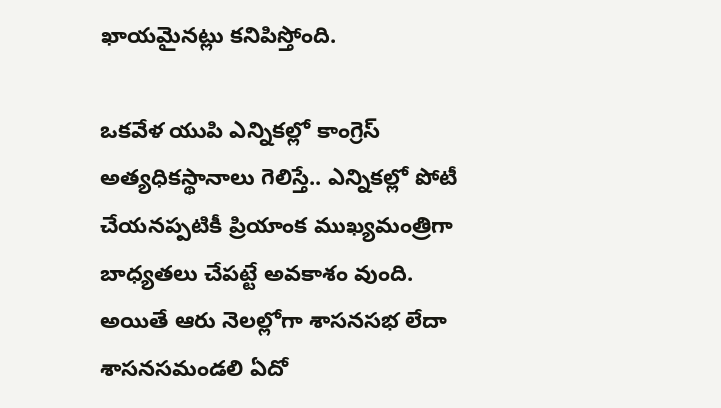ఖాయమైనట్లు కనిపిస్తోంది.

ఒకవేళ యుపి ఎన్నికల్లో కాంగ్రెస్‌ అత్యధికస్థానాలు గెలిస్తే.. ఎన్నికల్లో పోటీ చేయనప్పటికీ ప్రియాంక ముఖ్యమంత్రిగా బాధ్యతలు చేపట్టే అవకాశం వుంది. అయితే ఆరు నెలల్లోగా శాసనసభ లేదా శాసనసమండలి ఏదో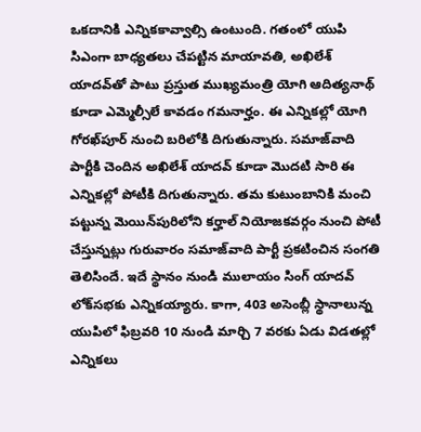ఒకదానికి ఎన్నికకావ్వాల్సి ఉంటుంది. గతంలో యుపి సిఎంగా బాధ్యతలు చేపట్టిన మాయావతి, అఖిలేశ్‌ యాదవ్‌తో పాటు ప్రస్తుత ముఖ్యమంత్రి యోగి ఆదిత్యనాథ్‌ కూడా ఎమ్మెల్సీలే కావడం గమనార్హం. ఈ ఎన్నికల్లో యోగి గోరఖ్‌పూర్‌ నుంచి బరిలోకి దిగుతున్నారు. సమాజ్‌వాది పార్టీకి చెందిన అఖిలేశ్‌ యాదవ్‌ కూడా మొదటి సారి ఈ ఎన్నికల్లో పోటీకి దిగుతున్నారు. తమ కుటుంబానికి మంచి పట్టున్న మెయిన్‌పురిలోని కర్హాల్‌ నియోజకవర్గం నుంచి పోటీ చేస్తున్నట్లు గురువారం సమాజ్‌వాది పార్టీ ప్రకటించిన సంగతి తెలిసిందే. ఇదే స్థానం నుండి ములాయం సింగ్‌ యాదవ్‌ లోక్‌సభకు ఎన్నికయ్యారు. కాగా, 403 అసెంబ్లీ స్థానాలున్న యుపిలో ఫిబ్రవరి 10 నుండి మార్చి 7 వరకు ఏడు విడతల్లో ఎన్నికలు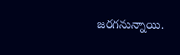జరగనున్నాయి.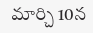మార్చి 10న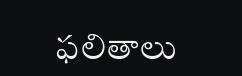ఫలితాలు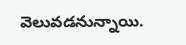వెలువడనున్నాయి.